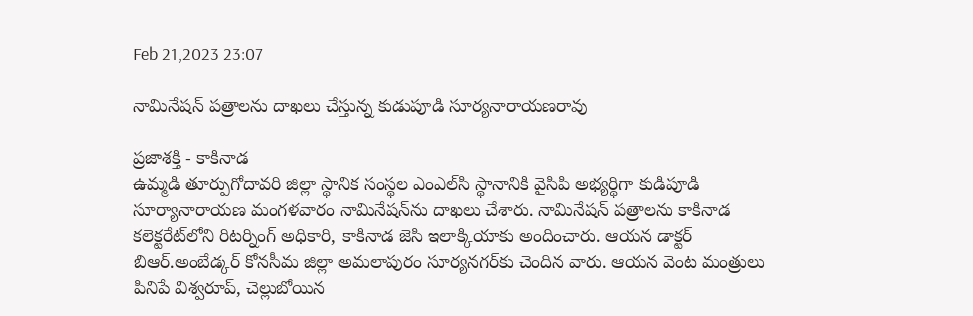Feb 21,2023 23:07

నామినేషన్‌ పత్రాలను దాఖలు చేస్తున్న కుడుపూడి సూర్యనారాయణరావు

ప్రజాశక్తి - కాకినాడ
ఉమ్మడి తూర్పుగోదావరి జిల్లా స్థానిక సంస్థల ఎంఎల్‌సి స్థానానికి వైసిపి అభ్యర్థిగా కుడిపూడి సూర్యానారాయణ మంగళవారం నామినేషన్‌ను దాఖలు చేశారు. నామినేషన్‌ పత్రాలను కాకినాడ కలెక్టరేట్‌లోని రిటర్నింగ్‌ అధికారి, కాకినాడ జెసి ఇలాక్కియాకు అందించారు. ఆయన డాక్టర్‌ బిఆర్‌.అంబేడ్కర్‌ కోనసీమ జిల్లా అమలాపురం సూర్యనగర్‌కు చెందిన వారు. ఆయన వెంట మంత్రులు పినిపే విశ్వరూప్‌, చెల్లుబోయిన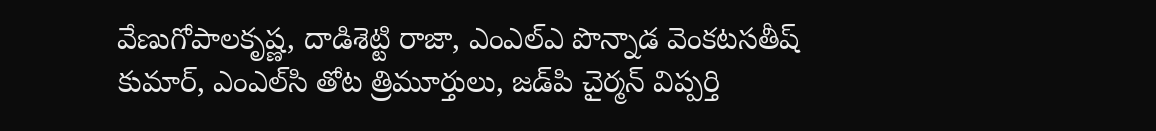వేణుగోపాలకృష్ణ, దాడిశెట్టి రాజా, ఎంఎల్‌ఎ పొన్నాడ వెంకటసతీష్‌ కుమార్‌, ఎంఎల్‌సి తోట త్రిమూర్తులు, జడ్‌పి చైర్మన్‌ విప్పర్తి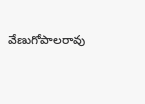వేణుగోపాలరావు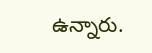ఉన్నారు.